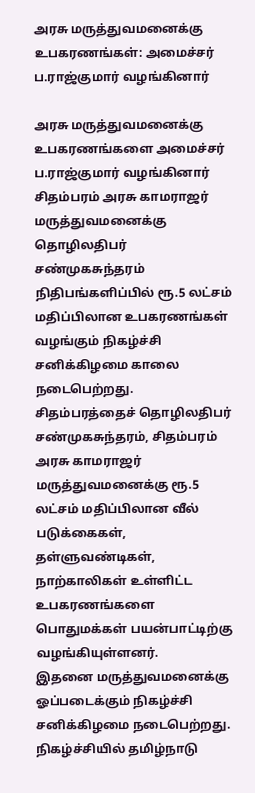அரசு மருத்துவமனைக்கு உபகரணங்கள்: அமைச்சர் ப.ராஜ்குமார் வழங்கினார்

அரசு மருத்துவமனைக்கு உபகரணங்களை அமைச்சர் ப.ராஜ்குமார் வழங்கினார்
சிதம்பரம் அரசு காமராஜர் மருத்துவமனைக்கு தொழிலதிபர் சண்முகசுந்தரம் நிதிபங்களிப்பில் ரூ.5 லட்சம் மதிப்பிலான உபகரணங்கள் வழங்கும் நிகழ்ச்சி சனிக்கிழமை காலை நடைபெற்றது.
சிதம்பரத்தைச் தொழிலதிபர் சண்முகசுந்தரம், சிதம்பரம் அரசு காமராஜர் மருத்துவமனைக்கு ரூ.5 லட்சம் மதிப்பிலான வீல் படுக்கைகள், தள்ளுவண்டிகள், நாற்காலிகள் உள்ளிட்ட உபகரணங்களை பொதுமக்கள் பயன்பாட்டிற்கு வழங்கியுள்ளனர்.
இதனை மருத்துவமனைக்கு ஓப்படைக்கும் நிகழ்ச்சி சனிக்கிழமை நடைபெற்றது. நிகழ்ச்சியில் தமிழ்நாடு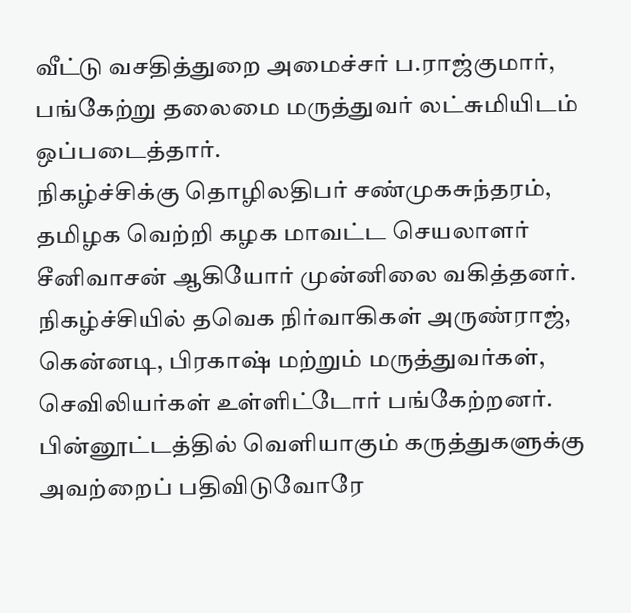வீட்டு வசதித்துறை அமைச்சர் ப.ராஜ்குமார், பங்கேற்று தலைமை மருத்துவர் லட்சுமியிடம் ஒப்படைத்தார்.
நிகழ்ச்சிக்கு தொழிலதிபர் சண்முகசுந்தரம், தமிழக வெற்றி கழக மாவட்ட செயலாளர் சீனிவாசன் ஆகியோர் முன்னிலை வகித்தனர். நிகழ்ச்சியில் தவெக நிர்வாகிகள் அருண்ராஜ், கென்னடி, பிரகாஷ் மற்றும் மருத்துவர்கள், செவிலியர்கள் உள்ளிட்டோர் பங்கேற்றனர்.
பின்னூட்டத்தில் வெளியாகும் கருத்துகளுக்கு அவற்றைப் பதிவிடுவோரே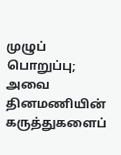முழுப் பொறுப்பு; அவை தினமணியின் கருத்துகளைப்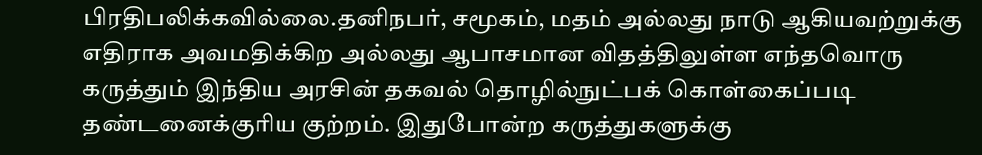பிரதிபலிக்கவில்லை.தனிநபர், சமூகம், மதம் அல்லது நாடு ஆகியவற்றுக்கு எதிராக அவமதிக்கிற அல்லது ஆபாசமான விதத்திலுள்ள எந்தவொரு கருத்தும் இந்திய அரசின் தகவல் தொழில்நுட்பக் கொள்கைப்படி தண்டனைக்குரிய குற்றம். இதுபோன்ற கருத்துகளுக்கு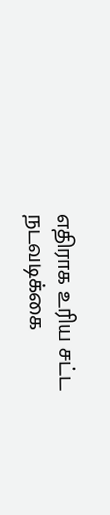எதிராக உரிய சட்ட நடவடிக்கை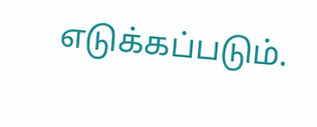எடுக்கப்படும்.